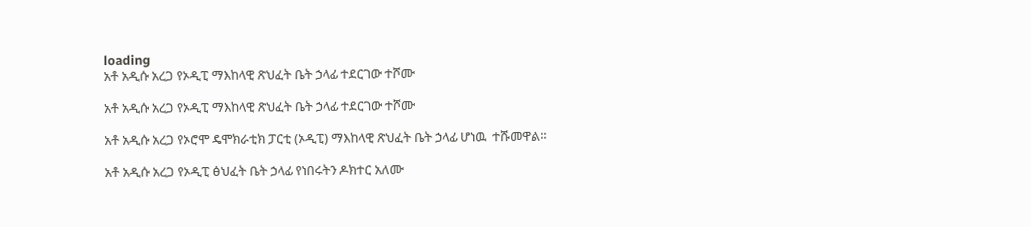loading
አቶ አዲሱ አረጋ የኦዲፒ ማእከላዊ ጽህፈት ቤት ኃላፊ ተደርገው ተሾሙ

አቶ አዲሱ አረጋ የኦዲፒ ማእከላዊ ጽህፈት ቤት ኃላፊ ተደርገው ተሾሙ

አቶ አዲሱ አረጋ የኦሮሞ ዴሞክራቲክ ፓርቲ (ኦዲፒ) ማእከላዊ ጽህፈት ቤት ኃላፊ ሆነዉ  ተሹመዋል።

አቶ አዲሱ አረጋ የኦዲፒ ፅህፈት ቤት ኃላፊ የነበሩትን ዶክተር አለሙ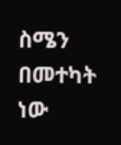ስሜን በመተካት ነው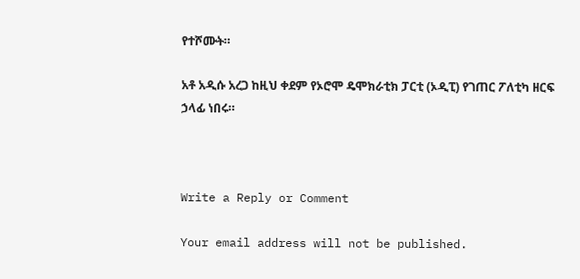የተሾሙት።

አቶ አዲሱ አረጋ ከዚህ ቀደም የኦሮሞ ዴሞክራቲክ ፓርቲ (ኦዲፒ) የገጠር ፖለቲካ ዘርፍ ኃላፊ ነበሩ።



Write a Reply or Comment

Your email address will not be published.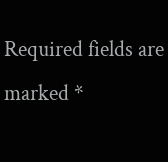Required fields are marked *